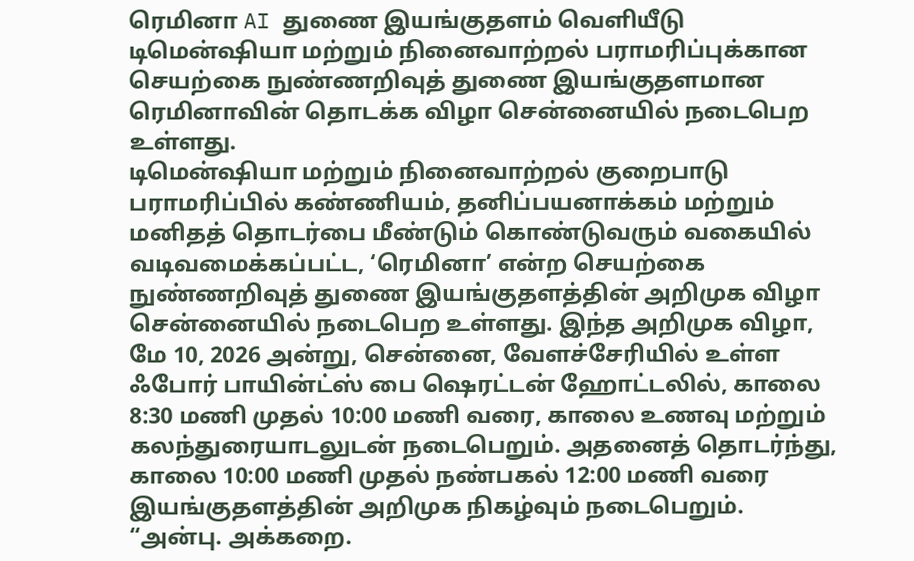ரெமினா AI துணை இயங்குதளம் வெளியீடு
டிமென்ஷியா மற்றும் நினைவாற்றல் பராமரிப்புக்கான செயற்கை நுண்ணறிவுத் துணை இயங்குதளமான ரெமினாவின் தொடக்க விழா சென்னையில் நடைபெற உள்ளது.
டிமென்ஷியா மற்றும் நினைவாற்றல் குறைபாடு பராமரிப்பில் கண்ணியம், தனிப்பயனாக்கம் மற்றும் மனிதத் தொடர்பை மீண்டும் கொண்டுவரும் வகையில் வடிவமைக்கப்பட்ட, ‘ரெமினா’ என்ற செயற்கை நுண்ணறிவுத் துணை இயங்குதளத்தின் அறிமுக விழா சென்னையில் நடைபெற உள்ளது. இந்த அறிமுக விழா, மே 10, 2026 அன்று, சென்னை, வேளச்சேரியில் உள்ள ஃபோர் பாயின்ட்ஸ் பை ஷெரட்டன் ஹோட்டலில், காலை 8:30 மணி முதல் 10:00 மணி வரை, காலை உணவு மற்றும் கலந்துரையாடலுடன் நடைபெறும். அதனைத் தொடர்ந்து, காலை 10:00 மணி முதல் நண்பகல் 12:00 மணி வரை இயங்குதளத்தின் அறிமுக நிகழ்வும் நடைபெறும்.
“அன்பு. அக்கறை.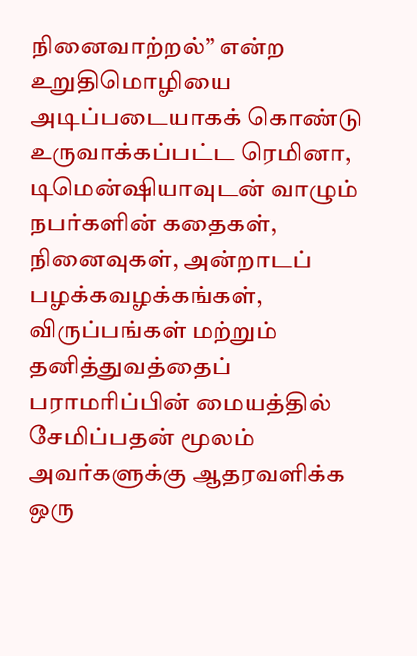நினைவாற்றல்” என்ற உறுதிமொழியை அடிப்படையாகக் கொண்டு உருவாக்கப்பட்ட ரெமினா, டிமென்ஷியாவுடன் வாழும் நபர்களின் கதைகள், நினைவுகள், அன்றாடப் பழக்கவழக்கங்கள், விருப்பங்கள் மற்றும் தனித்துவத்தைப் பராமரிப்பின் மையத்தில் சேமிப்பதன் மூலம் அவர்களுக்கு ஆதரவளிக்க ஒரு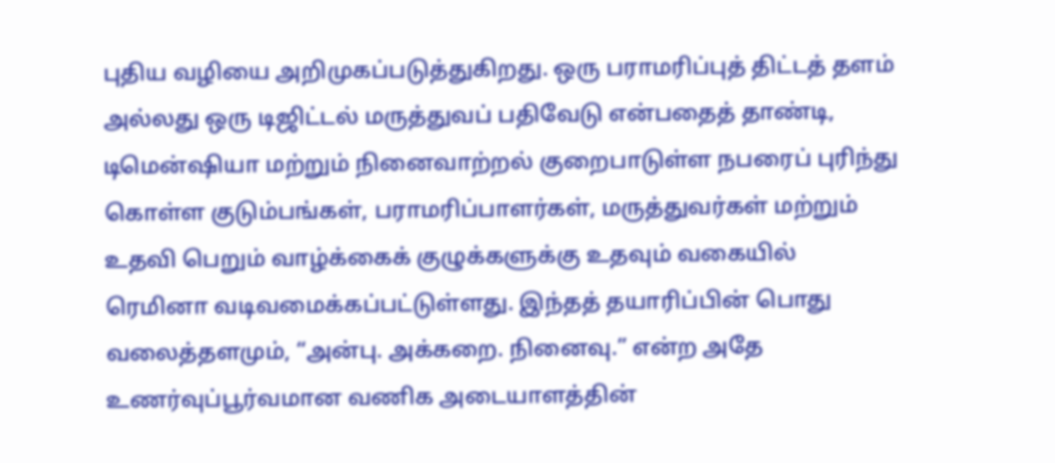புதிய வழியை அறிமுகப்படுத்துகிறது. ஒரு பராமரிப்புத் திட்டத் தளம் அல்லது ஒரு டிஜிட்டல் மருத்துவப் பதிவேடு என்பதைத் தாண்டி, டிமென்ஷியா மற்றும் நினைவாற்றல் குறைபாடுள்ள நபரைப் புரிந்து கொள்ள குடும்பங்கள், பராமரிப்பாளர்கள், மருத்துவர்கள் மற்றும் உதவி பெறும் வாழ்க்கைக் குழுக்களுக்கு உதவும் வகையில் ரெமினா வடிவமைக்கப்பட்டுள்ளது. இந்தத் தயாரிப்பின் பொது வலைத்தளமும், “அன்பு. அக்கறை. நினைவு.” என்ற அதே உணர்வுப்பூர்வமான வணிக அடையாளத்தின்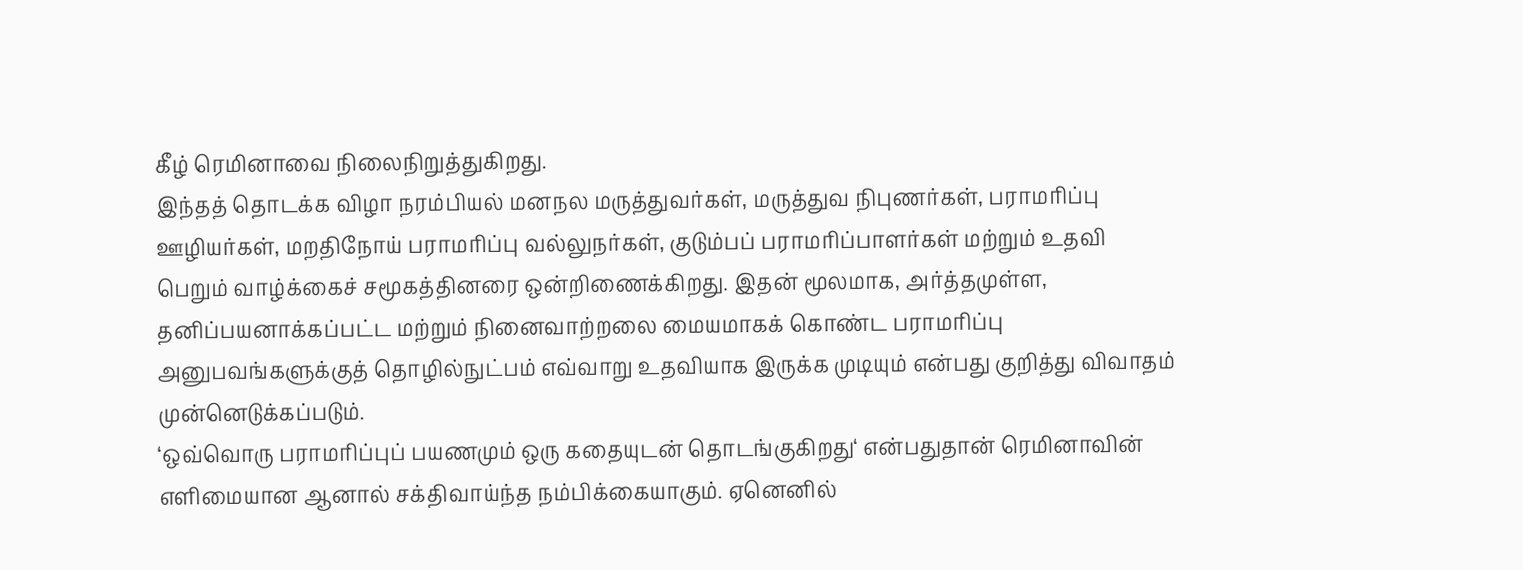கீழ் ரெமினாவை நிலைநிறுத்துகிறது.
இந்தத் தொடக்க விழா நரம்பியல் மனநல மருத்துவர்கள், மருத்துவ நிபுணர்கள், பராமரிப்பு ஊழியர்கள், மறதிநோய் பராமரிப்பு வல்லுநர்கள், குடும்பப் பராமரிப்பாளர்கள் மற்றும் உதவி பெறும் வாழ்க்கைச் சமூகத்தினரை ஒன்றிணைக்கிறது. இதன் மூலமாக, அர்த்தமுள்ள, தனிப்பயனாக்கப்பட்ட மற்றும் நினைவாற்றலை மையமாகக் கொண்ட பராமரிப்பு அனுபவங்களுக்குத் தொழில்நுட்பம் எவ்வாறு உதவியாக இருக்க முடியும் என்பது குறித்து விவாதம் முன்னெடுக்கப்படும்.
‘ஒவ்வொரு பராமரிப்புப் பயணமும் ஒரு கதையுடன் தொடங்குகிறது‘ என்பதுதான் ரெமினாவின் எளிமையான ஆனால் சக்திவாய்ந்த நம்பிக்கையாகும். ஏனெனில்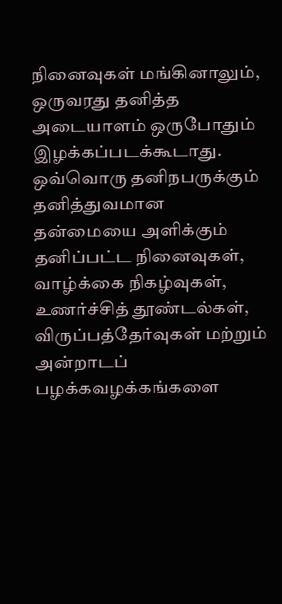நினைவுகள் மங்கினாலும், ஒருவரது தனித்த அடையாளம் ஒருபோதும் இழக்கப்படக்கூடாது. ஒவ்வொரு தனிநபருக்கும் தனித்துவமான தன்மையை அளிக்கும் தனிப்பட்ட நினைவுகள், வாழ்க்கை நிகழ்வுகள், உணர்ச்சித் தூண்டல்கள், விருப்பத்தேர்வுகள் மற்றும் அன்றாடப் பழக்கவழக்கங்களை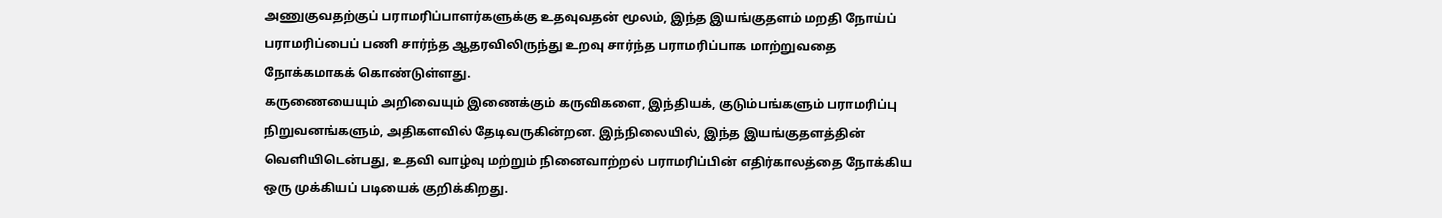அணுகுவதற்குப் பராமரிப்பாளர்களுக்கு உதவுவதன் மூலம், இந்த இயங்குதளம் மறதி நோய்ப் பராமரிப்பைப் பணி சார்ந்த ஆதரவிலிருந்து உறவு சார்ந்த பராமரிப்பாக மாற்றுவதை நோக்கமாகக் கொண்டுள்ளது.
கருணையையும் அறிவையும் இணைக்கும் கருவிகளை, இந்தியக், குடும்பங்களும் பராமரிப்பு நிறுவனங்களும், அதிகளவில் தேடிவருகின்றன. இந்நிலையில், இந்த இயங்குதளத்தின் வெளியிடென்பது, உதவி வாழ்வு மற்றும் நினைவாற்றல் பராமரிப்பின் எதிர்காலத்தை நோக்கிய ஒரு முக்கியப் படியைக் குறிக்கிறது.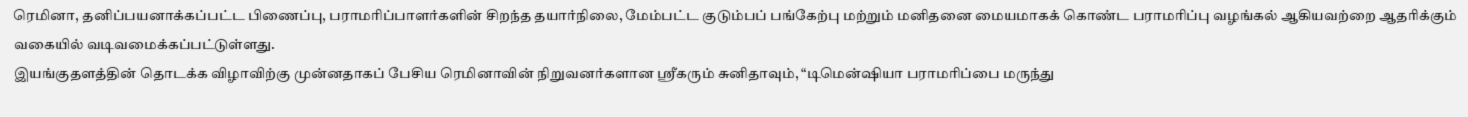ரெமினா, தனிப்பயனாக்கப்பட்ட பிணைப்பு, பராமரிப்பாளர்களின் சிறந்த தயார்நிலை, மேம்பட்ட குடும்பப் பங்கேற்பு மற்றும் மனிதனை மையமாகக் கொண்ட பராமரிப்பு வழங்கல் ஆகியவற்றை ஆதரிக்கும் வகையில் வடிவமைக்கப்பட்டுள்ளது.
இயங்குதளத்தின் தொடக்க விழாவிற்கு முன்னதாகப் பேசிய ரெமினாவின் நிறுவனர்களான ஸ்ரீகரும் சுனிதாவும், “டிமென்ஷியா பராமரிப்பை மருந்து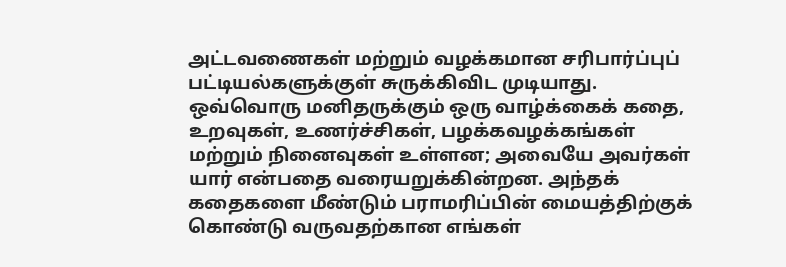அட்டவணைகள் மற்றும் வழக்கமான சரிபார்ப்புப் பட்டியல்களுக்குள் சுருக்கிவிட முடியாது. ஒவ்வொரு மனிதருக்கும் ஒரு வாழ்க்கைக் கதை, உறவுகள், உணர்ச்சிகள், பழக்கவழக்கங்கள் மற்றும் நினைவுகள் உள்ளன; அவையே அவர்கள் யார் என்பதை வரையறுக்கின்றன. அந்தக் கதைகளை மீண்டும் பராமரிப்பின் மையத்திற்குக் கொண்டு வருவதற்கான எங்கள்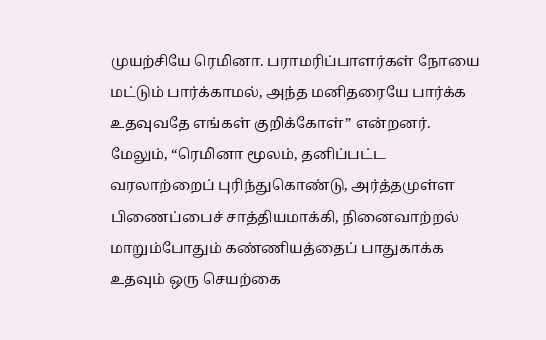முயற்சியே ரெமினா. பராமரிப்பாளர்கள் நோயை மட்டும் பார்க்காமல், அந்த மனிதரையே பார்க்க உதவுவதே எங்கள் குறிக்கோள்” என்றனர்.
மேலும், “ரெமினா மூலம், தனிப்பட்ட வரலாற்றைப் புரிந்துகொண்டு, அர்த்தமுள்ள பிணைப்பைச் சாத்தியமாக்கி, நினைவாற்றல் மாறும்போதும் கண்ணியத்தைப் பாதுகாக்க உதவும் ஒரு செயற்கை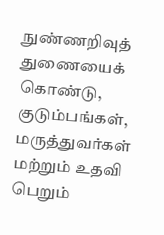நுண்ணறிவுத் துணையைக் கொண்டு, குடும்பங்கள், மருத்துவர்கள் மற்றும் உதவி பெறும்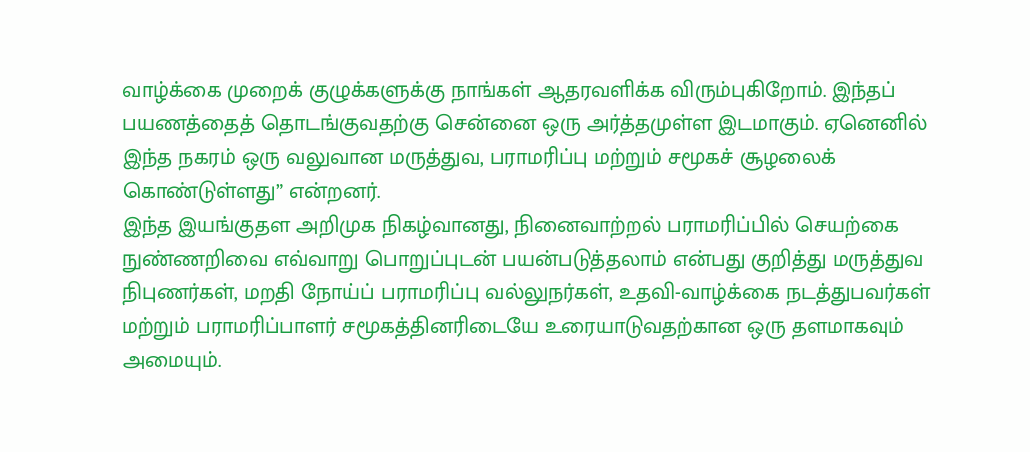வாழ்க்கை முறைக் குழுக்களுக்கு நாங்கள் ஆதரவளிக்க விரும்புகிறோம். இந்தப் பயணத்தைத் தொடங்குவதற்கு சென்னை ஒரு அர்த்தமுள்ள இடமாகும். ஏனெனில் இந்த நகரம் ஒரு வலுவான மருத்துவ, பராமரிப்பு மற்றும் சமூகச் சூழலைக் கொண்டுள்ளது” என்றனர்.
இந்த இயங்குதள அறிமுக நிகழ்வானது, நினைவாற்றல் பராமரிப்பில் செயற்கை நுண்ணறிவை எவ்வாறு பொறுப்புடன் பயன்படுத்தலாம் என்பது குறித்து மருத்துவ நிபுணர்கள், மறதி நோய்ப் பராமரிப்பு வல்லுநர்கள், உதவி-வாழ்க்கை நடத்துபவர்கள் மற்றும் பராமரிப்பாளர் சமூகத்தினரிடையே உரையாடுவதற்கான ஒரு தளமாகவும் அமையும்.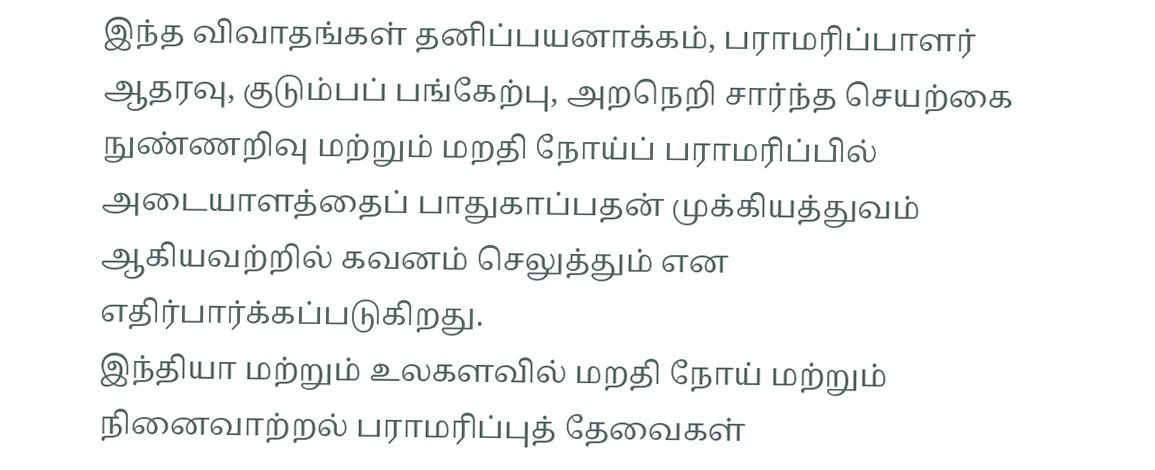இந்த விவாதங்கள் தனிப்பயனாக்கம், பராமரிப்பாளர் ஆதரவு, குடும்பப் பங்கேற்பு, அறநெறி சார்ந்த செயற்கை நுண்ணறிவு மற்றும் மறதி நோய்ப் பராமரிப்பில் அடையாளத்தைப் பாதுகாப்பதன் முக்கியத்துவம் ஆகியவற்றில் கவனம் செலுத்தும் என எதிர்பார்க்கப்படுகிறது.
இந்தியா மற்றும் உலகளவில் மறதி நோய் மற்றும் நினைவாற்றல் பராமரிப்புத் தேவைகள்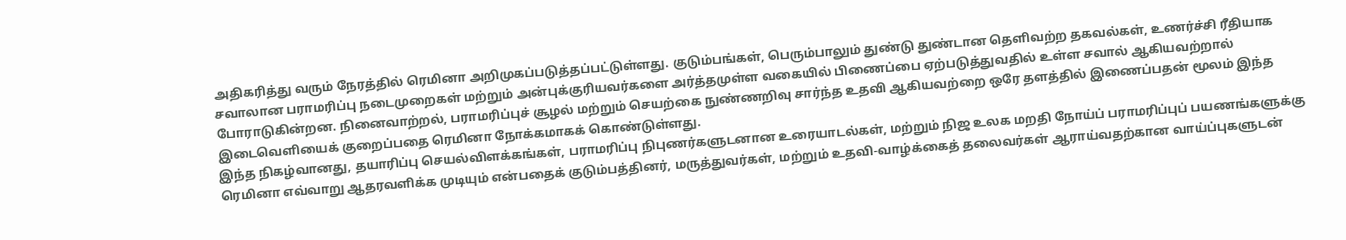அதிகரித்து வரும் நேரத்தில் ரெமினா அறிமுகப்படுத்தப்பட்டுள்ளது. குடும்பங்கள், பெரும்பாலும் துண்டு துண்டான தெளிவற்ற தகவல்கள், உணர்ச்சி ரீதியாக சவாலான பராமரிப்பு நடைமுறைகள் மற்றும் அன்புக்குரியவர்களை அர்த்தமுள்ள வகையில் பிணைப்பை ஏற்படுத்துவதில் உள்ள சவால் ஆகியவற்றால் போராடுகின்றன. நினைவாற்றல், பராமரிப்புச் சூழல் மற்றும் செயற்கை நுண்ணறிவு சார்ந்த உதவி ஆகியவற்றை ஒரே தளத்தில் இணைப்பதன் மூலம் இந்த இடைவெளியைக் குறைப்பதை ரெமினா நோக்கமாகக் கொண்டுள்ளது.
இந்த நிகழ்வானது, தயாரிப்பு செயல்விளக்கங்கள், பராமரிப்பு நிபுணர்களுடனான உரையாடல்கள், மற்றும் நிஜ உலக மறதி நோய்ப் பராமரிப்புப் பயணங்களுக்கு ரெமினா எவ்வாறு ஆதரவளிக்க முடியும் என்பதைக் குடும்பத்தினர், மருத்துவர்கள், மற்றும் உதவி-வாழ்க்கைத் தலைவர்கள் ஆராய்வதற்கான வாய்ப்புகளுடன்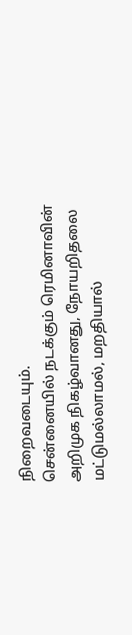நிறைவடையும்.
சென்னையில் நடக்கும் ரெமினாவின் அறிமுக நிகழ்வானது, நோயறிதலை மட்டுமல்லாமல், மறதியால்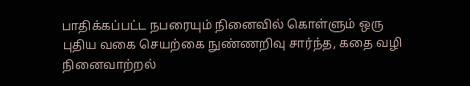பாதிக்கப்பட்ட நபரையும் நினைவில் கொள்ளும் ஒரு புதிய வகை செயற்கை நுண்ணறிவு சார்ந்த, கதை வழி நினைவாற்றல்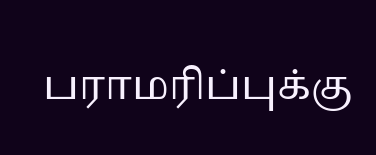பராமரிப்புக்கு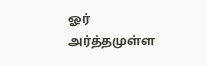ஓர் அர்த்தமுள்ள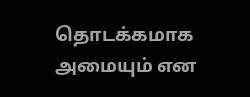தொடக்கமாக அமையும் என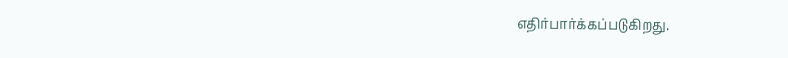எதிர்பார்க்கப்படுகிறது.